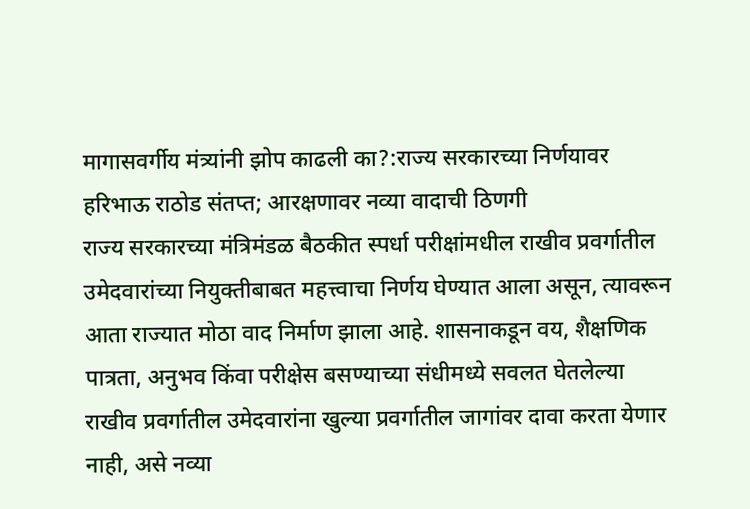मागासवर्गीय मंत्र्यांनी झोप काढली का?:राज्य सरकारच्या निर्णयावर हरिभाऊ राठोड संतप्त; आरक्षणावर नव्या वादाची ठिणगी
राज्य सरकारच्या मंत्रिमंडळ बैठकीत स्पर्धा परीक्षांमधील राखीव प्रवर्गातील उमेदवारांच्या नियुक्तीबाबत महत्त्वाचा निर्णय घेण्यात आला असून, त्यावरून आता राज्यात मोठा वाद निर्माण झाला आहे. शासनाकडून वय, शैक्षणिक पात्रता, अनुभव किंवा परीक्षेस बसण्याच्या संधीमध्ये सवलत घेतलेल्या राखीव प्रवर्गातील उमेदवारांना खुल्या प्रवर्गातील जागांवर दावा करता येणार नाही, असे नव्या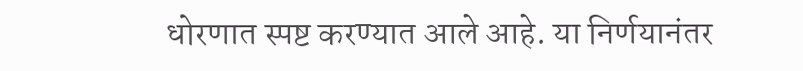धोरणात स्पष्ट करण्यात आले आहे. या निर्णयानंतर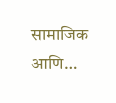सामाजिक आणि…